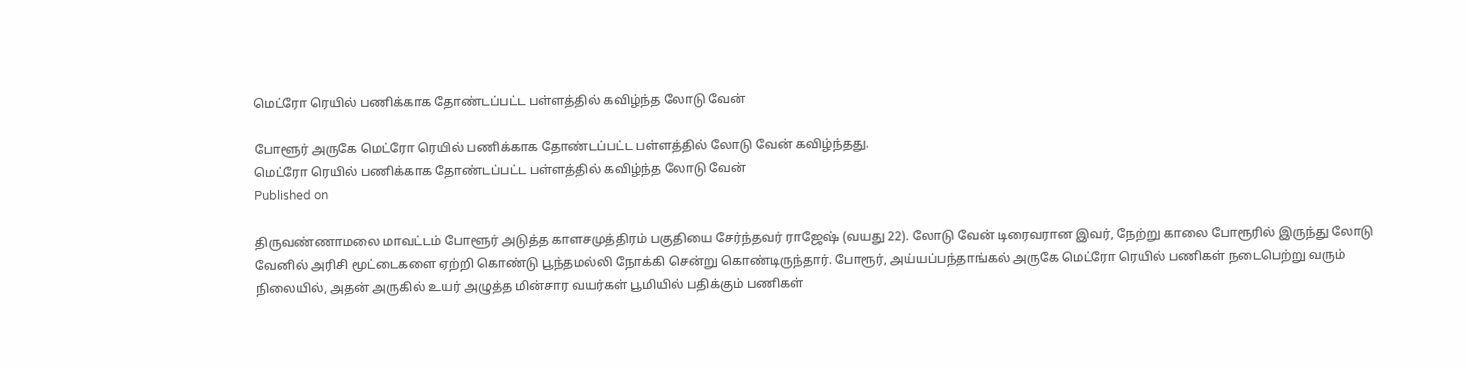மெட்ரோ ரெயில் பணிக்காக தோண்டப்பட்ட பள்ளத்தில் கவிழ்ந்த லோடு வேன்

போளூர் அருகே மெட்ரோ ரெயில் பணிக்காக தோண்டப்பட்ட பள்ளத்தில் லோடு வேன் கவிழ்ந்தது.
மெட்ரோ ரெயில் பணிக்காக தோண்டப்பட்ட பள்ளத்தில் கவிழ்ந்த லோடு வேன்
Published on

திருவண்ணாமலை மாவட்டம் போளூர் அடுத்த காளசமுத்திரம் பகுதியை சேர்ந்தவர் ராஜேஷ் (வயது 22). லோடு வேன் டிரைவரான இவர், நேற்று காலை போரூரில் இருந்து லோடு வேனில் அரிசி மூட்டைகளை ஏற்றி கொண்டு பூந்தமல்லி நோக்கி சென்று கொண்டிருந்தார். போரூர், அய்யப்பந்தாங்கல் அருகே மெட்ரோ ரெயில் பணிகள் நடைபெற்று வரும் நிலையில், அதன் அருகில் உயர் அழுத்த மின்சார வயர்கள் பூமியில் பதிக்கும் பணிகள்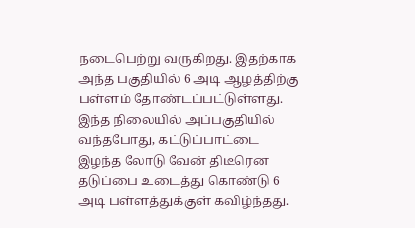நடைபெற்று வருகிறது. இதற்காக அந்த பகுதியில் 6 அடி ஆழத்திற்கு பள்ளம் தோண்டப்பட்டுள்ளது. இந்த நிலையில் அப்பகுதியில் வந்தபோது, கட்டுப்பாட்டை இழந்த லோடு வேன் திடீரென தடுப்பை உடைத்து கொண்டு 6 அடி பள்ளத்துக்குள் கவிழ்ந்தது.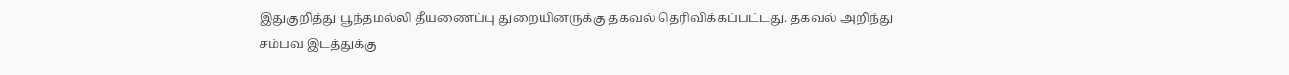இதுகுறித்து பூந்தமல்லி தீயணைப்பு துறையினருக்கு தகவல் தெரிவிக்கப்பட்டது. தகவல் அறிந்து சம்பவ இடத்துக்கு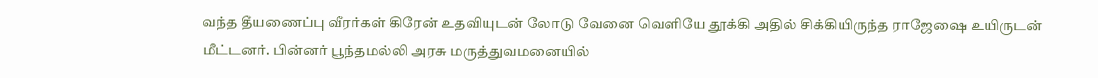வந்த தீயணைப்பு வீரர்கள் கிரேன் உதவியுடன் லோடு வேனை வெளியே தூக்கி அதில் சிக்கியிருந்த ராஜேஷை உயிருடன் மீட்டனர். பின்னர் பூந்தமல்லி அரசு மருத்துவமனையில்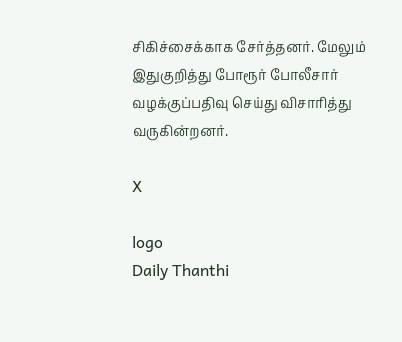சிகிச்சைக்காக சேர்த்தனர். மேலும் இதுகுறித்து போரூர் போலீசார் வழக்குப்பதிவு செய்து விசாரித்து வருகின்றனர்.

X

logo
Daily Thanthi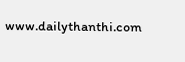www.dailythanthi.com